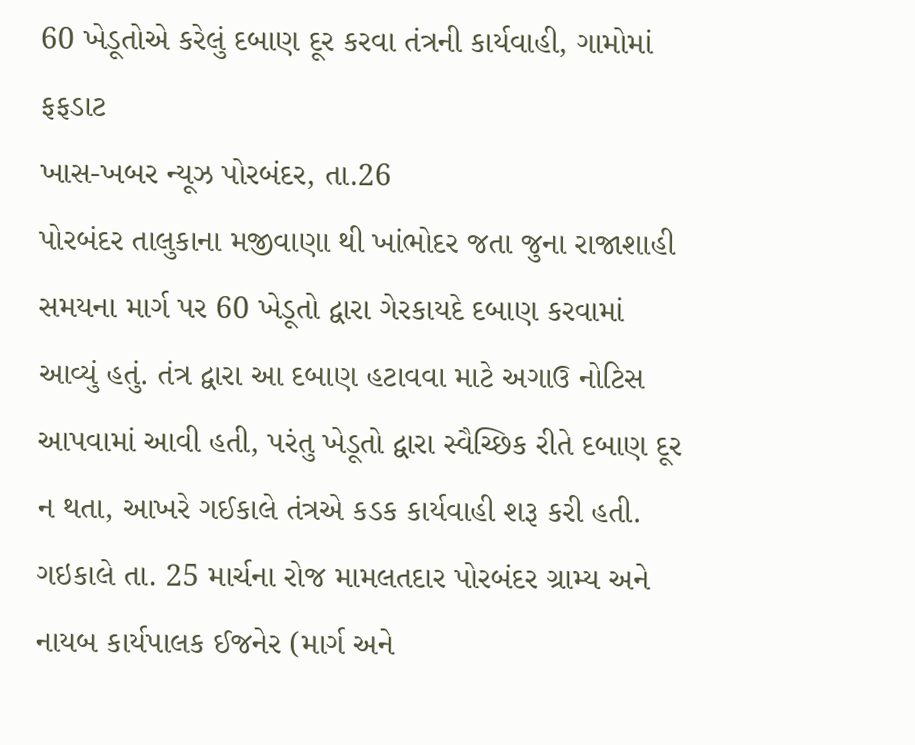60 ખેડૂતોએ કરેલું દબાણ દૂર કરવા તંત્રની કાર્યવાહી, ગામોમાં ફફડાટ
ખાસ-ખબર ન્યૂઝ પોરબંદર, તા.26
પોરબંદર તાલુકાના મજીવાણા થી ખાંભોદર જતા જુના રાજાશાહી સમયના માર્ગ પર 60 ખેડૂતો દ્વારા ગેરકાયદે દબાણ કરવામાં આવ્યું હતું. તંત્ર દ્વારા આ દબાણ હટાવવા માટે અગાઉ નોટિસ આપવામાં આવી હતી, પરંતુ ખેડૂતો દ્વારા સ્વૈચ્છિક રીતે દબાણ દૂર ન થતા, આખરે ગઈકાલે તંત્રએ કડક કાર્યવાહી શરૂ કરી હતી. ગઇકાલે તા. 25 માર્ચના રોજ મામલતદાર પોરબંદર ગ્રામ્ય અને નાયબ કાર્યપાલક ઈજનેર (માર્ગ અને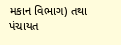મકાન વિભાગ) તથા પંચાયત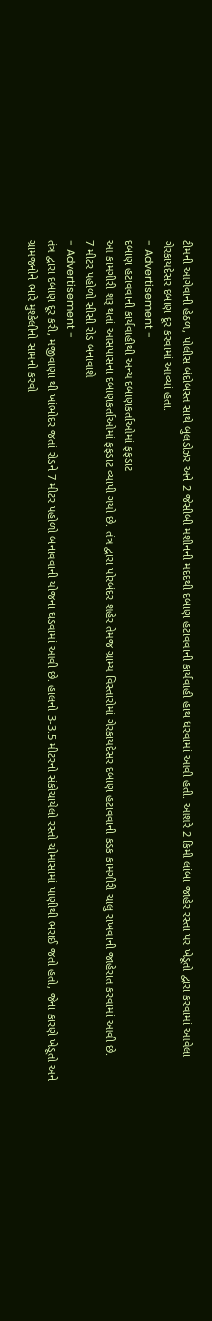ટીમની આગેવાની હેઠળ, પોલીસ બંદોબસ્ત સાથે બુલડોઝર અને 2 જેસીબી મશીનની મદદથી દબાણ હટાવવાની કાર્યવાહી હાથ ધરવામાં આવી હતી. આશરે 2 કિમી લાંબા જાહેર રસ્તા પર ખેડૂતો દ્વારા કરવામાં આવેલા ગેરકાયદેસર દબાણ દૂર કરવામાં આવ્યાં હતા.
- Advertisement -
દબાણ હટાવવાની કાર્યવાહીથી અન્ય દબાણકર્તાઓમાં ફફડાટ
આ કામગીરી શરૂ થતાં આસપાસના દબાણકર્તાઓમાં ફફડાટ વ્યાપી ગયો છે. તંત્ર દ્વારા પોરબંદર શહેર તેમજ ગ્રામ્ય વિસ્તારોમાં ગેરકાયદેસર દબાણ હટાવવાની કડક કામગીરી ચાલુ રાખવાની જાહેરાત કરવામાં આવી છે.
7 મીટર પહોળો સીસી રોડ બનાવાશે
- Advertisement -
તંત્ર દ્વારા દબાણ દૂર કરી, મજીવાણા થી ખાંભોદર જતાં રોડને 7 મીટર પહોળો બનાવવાની યોજના ઘડવામાં આવી છે. હાલનો 3-3.5 મીટરનો સંકોચાયેલો રસ્તો ચોમાસામાં પાણીથી ભરાઈ જતો હતો, જેના કારણે ખેડૂતો અને ગ્રામજનોને ભારે મુશ્કેલીનો સામનો કરવો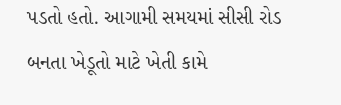પડતો હતો. આગામી સમયમાં સીસી રોડ બનતા ખેડૂતો માટે ખેતી કામે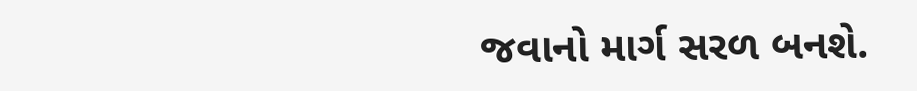જવાનો માર્ગ સરળ બનશે.